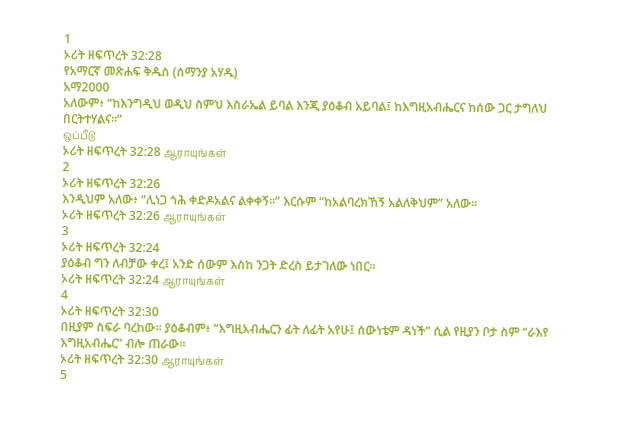1
ኦሪት ዘፍጥረት 32:28
የአማርኛ መጽሐፍ ቅዱስ (ሰማንያ አሃዱ)
አማ2000
አለውም፥ “ከእንግዲህ ወዲህ ስምህ እስራኤል ይባል እንጂ ያዕቆብ አይባል፤ ከእግዚአብሔርና ከሰው ጋር ታግለህ በርትተሃልና።”
ஒப்பீடு
ኦሪት ዘፍጥረት 32:28 ஆராயுங்கள்
2
ኦሪት ዘፍጥረት 32:26
እንዲህም አለው፥ “ሊነጋ ጎሕ ቀድዶአልና ልቀቀኝ።” እርሱም “ከአልባረክኸኝ አልለቅህም” አለው።
ኦሪት ዘፍጥረት 32:26 ஆராயுங்கள்
3
ኦሪት ዘፍጥረት 32:24
ያዕቆብ ግን ለብቻው ቀረ፤ አንድ ሰውም እስከ ንጋት ድረስ ይታገለው ነበር።
ኦሪት ዘፍጥረት 32:24 ஆராயுங்கள்
4
ኦሪት ዘፍጥረት 32:30
በዚያም ስፍራ ባረከው። ያዕቆብም፥ “እግዚአብሔርን ፊት ለፊት አየሁ፤ ሰውነቴም ዳነች” ሲል የዚያን ቦታ ስም “ራእየ እግዚአብሔር” ብሎ ጠራው።
ኦሪት ዘፍጥረት 32:30 ஆராயுங்கள்
5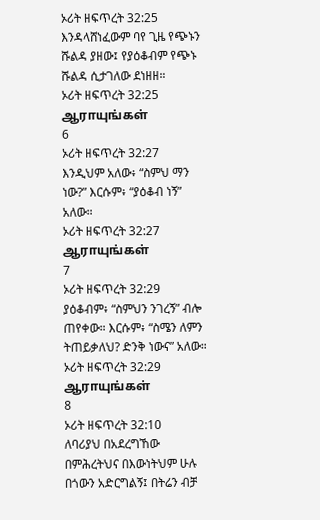ኦሪት ዘፍጥረት 32:25
እንዳላሸነፈውም ባየ ጊዜ የጭኑን ሹልዳ ያዘው፤ የያዕቆብም የጭኑ ሹልዳ ሲታገለው ደነዘዘ።
ኦሪት ዘፍጥረት 32:25 ஆராயுங்கள்
6
ኦሪት ዘፍጥረት 32:27
እንዲህም አለው፥ “ስምህ ማን ነው?” እርሱም፥ “ያዕቆብ ነኝ” አለው።
ኦሪት ዘፍጥረት 32:27 ஆராயுங்கள்
7
ኦሪት ዘፍጥረት 32:29
ያዕቆብም፥ “ስምህን ንገረኝ” ብሎ ጠየቀው። እርሱም፥ “ስሜን ለምን ትጠይቃለህ? ድንቅ ነውና” አለው።
ኦሪት ዘፍጥረት 32:29 ஆராயுங்கள்
8
ኦሪት ዘፍጥረት 32:10
ለባሪያህ በአደረግኸው በምሕረትህና በእውነትህም ሁሉ በጎውን አድርግልኝ፤ በትሬን ብቻ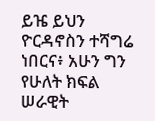ይዤ ይህን ዮርዳኖስን ተሻግሬ ነበርና፥ አሁን ግን የሁለት ክፍል ሠራዊት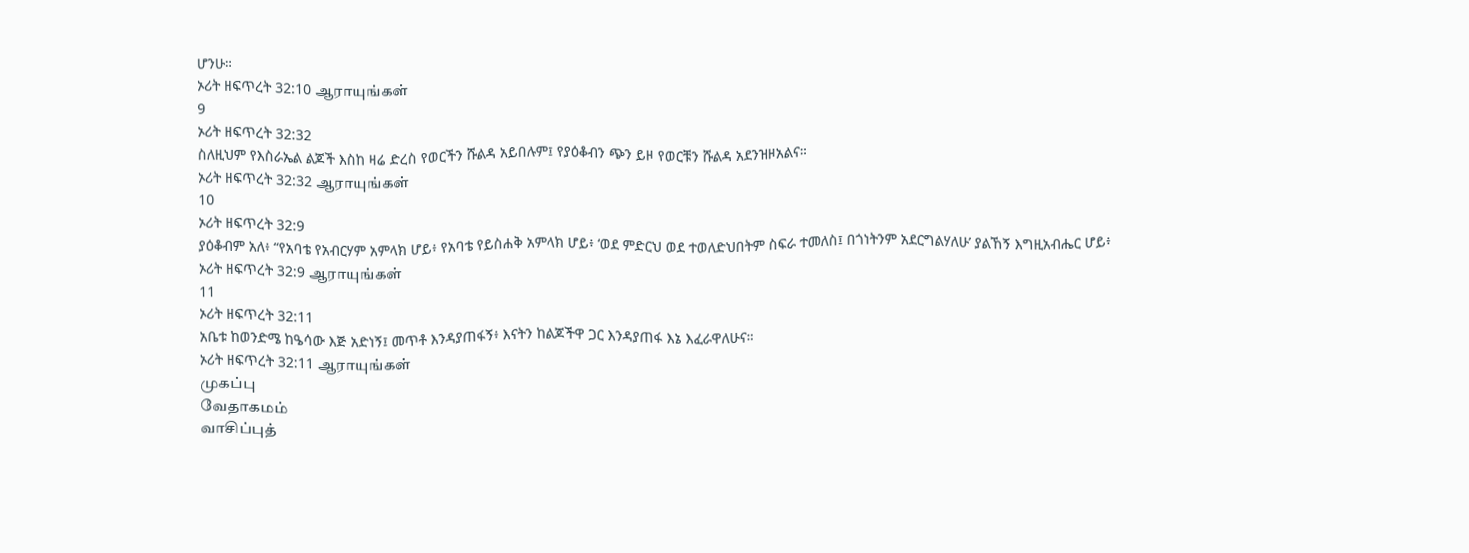ሆንሁ።
ኦሪት ዘፍጥረት 32:10 ஆராயுங்கள்
9
ኦሪት ዘፍጥረት 32:32
ስለዚህም የእስራኤል ልጆች እስከ ዛሬ ድረስ የወርችን ሹልዳ አይበሉም፤ የያዕቆብን ጭን ይዞ የወርቹን ሹልዳ አደንዝዞአልና።
ኦሪት ዘፍጥረት 32:32 ஆராயுங்கள்
10
ኦሪት ዘፍጥረት 32:9
ያዕቆብም አለ፥ “የአባቴ የአብርሃም አምላክ ሆይ፥ የአባቴ የይስሐቅ አምላክ ሆይ፥ ‘ወደ ምድርህ ወደ ተወለድህበትም ስፍራ ተመለስ፤ በጎነትንም አደርግልሃለሁ’ ያልኸኝ እግዚአብሔር ሆይ፥
ኦሪት ዘፍጥረት 32:9 ஆராயுங்கள்
11
ኦሪት ዘፍጥረት 32:11
አቤቱ ከወንድሜ ከዔሳው እጅ አድነኝ፤ መጥቶ እንዳያጠፋኝ፥ እናትን ከልጆችዋ ጋር እንዳያጠፋ እኔ እፈራዋለሁና።
ኦሪት ዘፍጥረት 32:11 ஆராயுங்கள்
முகப்பு
வேதாகமம்
வாசிப்புத்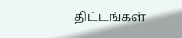திட்டங்கள்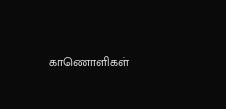காணொளிகள்